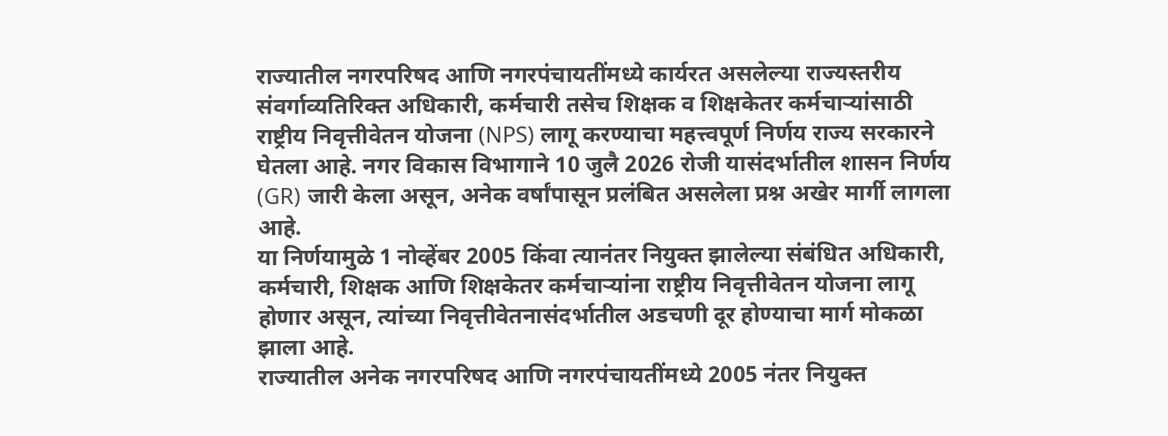राज्यातील नगरपरिषद आणि नगरपंचायतींमध्ये कार्यरत असलेल्या राज्यस्तरीय संवर्गाव्यतिरिक्त अधिकारी, कर्मचारी तसेच शिक्षक व शिक्षकेतर कर्मचाऱ्यांसाठी राष्ट्रीय निवृत्तीवेतन योजना (NPS) लागू करण्याचा महत्त्वपूर्ण निर्णय राज्य सरकारने घेतला आहे. नगर विकास विभागाने 10 जुलै 2026 रोजी यासंदर्भातील शासन निर्णय (GR) जारी केला असून, अनेक वर्षांपासून प्रलंबित असलेला प्रश्न अखेर मार्गी लागला आहे.
या निर्णयामुळे 1 नोव्हेंबर 2005 किंवा त्यानंतर नियुक्त झालेल्या संबंधित अधिकारी, कर्मचारी, शिक्षक आणि शिक्षकेतर कर्मचाऱ्यांना राष्ट्रीय निवृत्तीवेतन योजना लागू होणार असून, त्यांच्या निवृत्तीवेतनासंदर्भातील अडचणी दूर होण्याचा मार्ग मोकळा झाला आहे.
राज्यातील अनेक नगरपरिषद आणि नगरपंचायतींमध्ये 2005 नंतर नियुक्त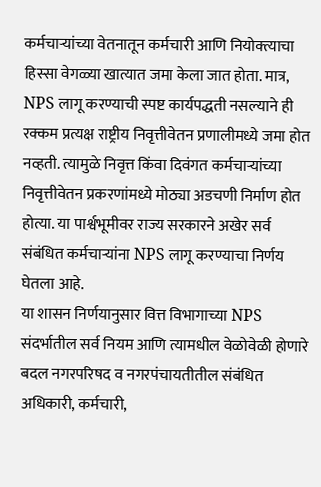कर्मचाऱ्यांच्या वेतनातून कर्मचारी आणि नियोक्त्याचा हिस्सा वेगळ्या खात्यात जमा केला जात होता. मात्र, NPS लागू करण्याची स्पष्ट कार्यपद्धती नसल्याने ही रक्कम प्रत्यक्ष राष्ट्रीय निवृत्तीवेतन प्रणालीमध्ये जमा होत नव्हती. त्यामुळे निवृत्त किंवा दिवंगत कर्मचाऱ्यांच्या निवृत्तीवेतन प्रकरणांमध्ये मोठ्या अडचणी निर्माण होत होत्या. या पार्श्वभूमीवर राज्य सरकारने अखेर सर्व संबंधित कर्मचाऱ्यांना NPS लागू करण्याचा निर्णय घेतला आहे.
या शासन निर्णयानुसार वित्त विभागाच्या NPS संदर्भातील सर्व नियम आणि त्यामधील वेळोवेळी होणारे बदल नगरपरिषद व नगरपंचायतीतील संबंधित अधिकारी, कर्मचारी,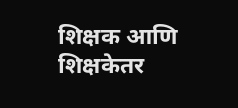शिक्षक आणि शिक्षकेतर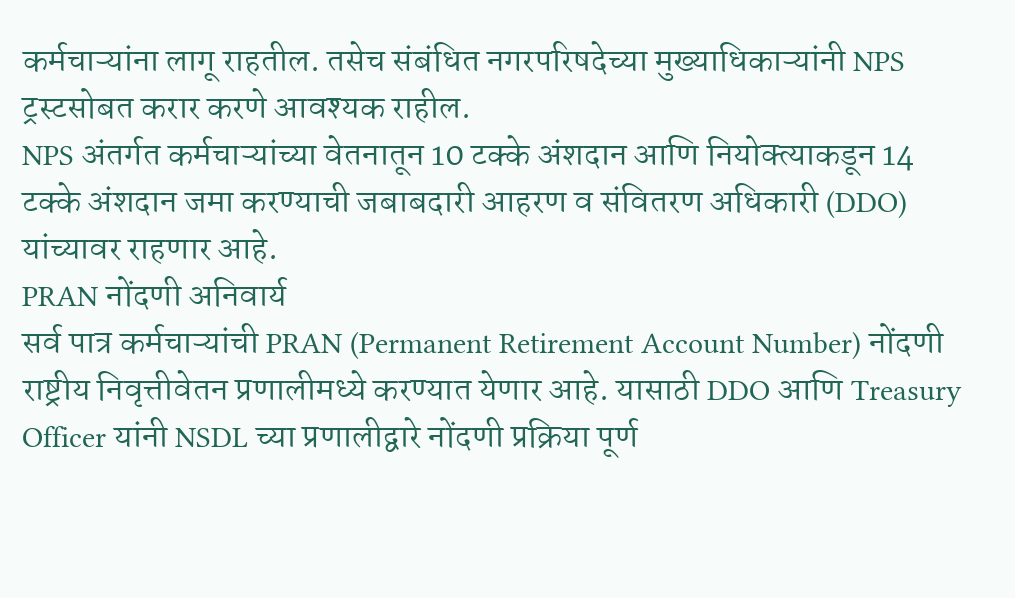कर्मचाऱ्यांना लागू राहतील. तसेच संबंधित नगरपरिषदेच्या मुख्याधिकाऱ्यांनी NPS ट्रस्टसोबत करार करणे आवश्यक राहील.
NPS अंतर्गत कर्मचाऱ्यांच्या वेतनातून 10 टक्के अंशदान आणि नियोक्त्याकडून 14 टक्के अंशदान जमा करण्याची जबाबदारी आहरण व संवितरण अधिकारी (DDO) यांच्यावर राहणार आहे.
PRAN नोंदणी अनिवार्य
सर्व पात्र कर्मचाऱ्यांची PRAN (Permanent Retirement Account Number) नोंदणी राष्ट्रीय निवृत्तीवेतन प्रणालीमध्ये करण्यात येणार आहे. यासाठी DDO आणि Treasury Officer यांनी NSDL च्या प्रणालीद्वारे नोंदणी प्रक्रिया पूर्ण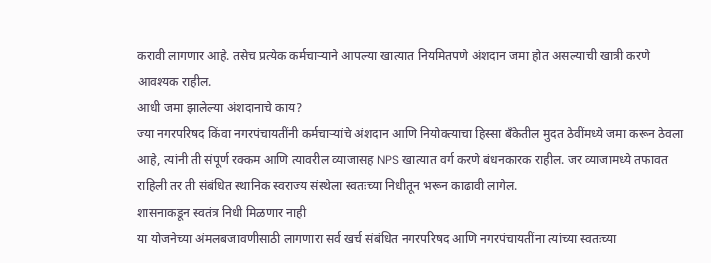करावी लागणार आहे. तसेच प्रत्येक कर्मचाऱ्याने आपल्या खात्यात नियमितपणे अंशदान जमा होत असल्याची खात्री करणे आवश्यक राहील.
आधी जमा झालेल्या अंशदानाचे काय?
ज्या नगरपरिषद किंवा नगरपंचायतींनी कर्मचाऱ्यांचे अंशदान आणि नियोक्त्याचा हिस्सा बँकेतील मुदत ठेवींमध्ये जमा करून ठेवला आहे, त्यांनी ती संपूर्ण रक्कम आणि त्यावरील व्याजासह NPS खात्यात वर्ग करणे बंधनकारक राहील. जर व्याजामध्ये तफावत राहिली तर ती संबंधित स्थानिक स्वराज्य संस्थेला स्वतःच्या निधीतून भरून काढावी लागेल.
शासनाकडून स्वतंत्र निधी मिळणार नाही
या योजनेच्या अंमलबजावणीसाठी लागणारा सर्व खर्च संबंधित नगरपरिषद आणि नगरपंचायतींना त्यांच्या स्वतःच्या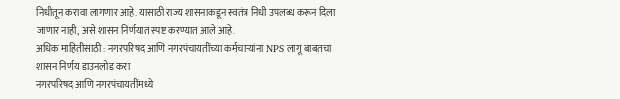निधीतून करावा लागणार आहे. यासाठी राज्य शासनाकडून स्वतंत्र निधी उपलब्ध करून दिला जाणार नाही, असे शासन निर्णयात स्पष्ट करण्यात आले आहे.
अधिक माहितीसाठी : नगरपरिषद आणि नगरपंचायतींच्या कर्मचाऱ्यांना NPS लागू बाबतचा शासन निर्णय डाउनलोड करा
नगरपरिषद आणि नगरपंचायतींमध्ये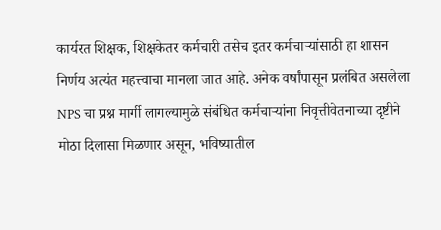कार्यरत शिक्षक, शिक्षकेतर कर्मचारी तसेच इतर कर्मचाऱ्यांसाठी हा शासन निर्णय अत्यंत महत्त्वाचा मानला जात आहे. अनेक वर्षांपासून प्रलंबित असलेला NPS चा प्रश्न मार्गी लागल्यामुळे संबंधित कर्मचाऱ्यांना निवृत्तीवेतनाच्या दृष्टीने मोठा दिलासा मिळणार असून, भविष्यातील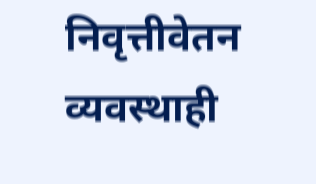निवृत्तीवेतन व्यवस्थाही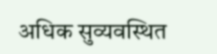अधिक सुव्यवस्थित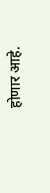होणार आहे.